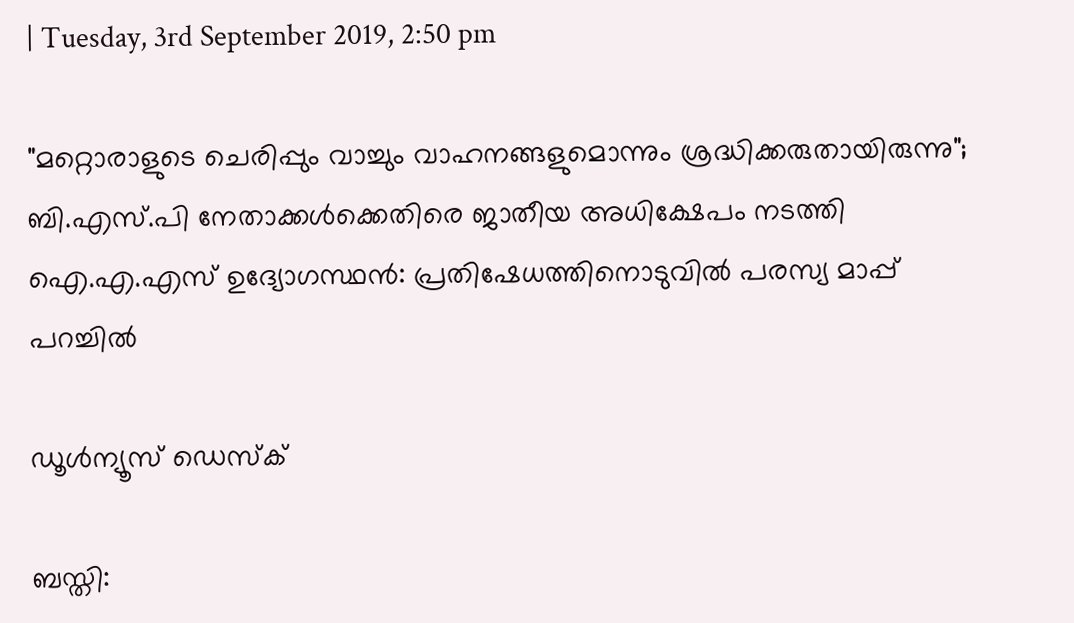| Tuesday, 3rd September 2019, 2:50 pm

"മറ്റൊരാളുടെ ചെരിപ്പും വാച്ചും വാഹനങ്ങളുമൊന്നും ശ്രദ്ധിക്കരുതായിരുന്നു"; ബി.എസ്.പി നേതാക്കള്‍ക്കെതിരെ ജാതീയ അധിക്ഷേപം നടത്തി ഐ.എ.എസ് ഉദ്യോഗസ്ഥന്‍: പ്രതിഷേധത്തിനൊടുവില്‍ പരസ്യ മാപ്പ് പറച്ചില്‍

ഡൂള്‍ന്യൂസ് ഡെസ്‌ക്

ബസ്തി: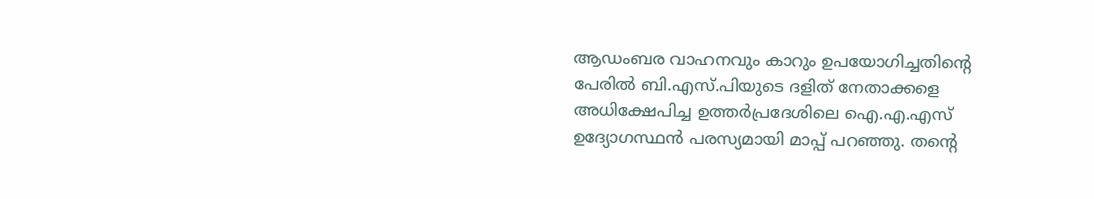ആഡംബര വാഹനവും കാറും ഉപയോഗിച്ചതിന്റെ പേരില്‍ ബി.എസ്.പിയുടെ ദളിത് നേതാക്കളെ അധിക്ഷേപിച്ച ഉത്തര്‍പ്രദേശിലെ ഐ.എ.എസ് ഉദ്യോഗസ്ഥന്‍ പരസ്യമായി മാപ്പ് പറഞ്ഞു. തന്റെ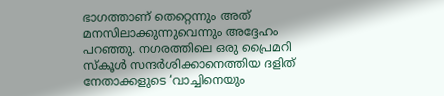ഭാഗത്താണ് തെറ്റെന്നും അത് മനസിലാക്കുന്നുവെന്നും അദ്ദേഹം പറഞ്ഞു. നഗരത്തിലെ ഒരു പ്രൈമറി സ്‌കൂള്‍ സന്ദര്‍ശിക്കാനെത്തിയ ദളിത് നേതാക്കളുടെ ‘വാച്ചിനെയും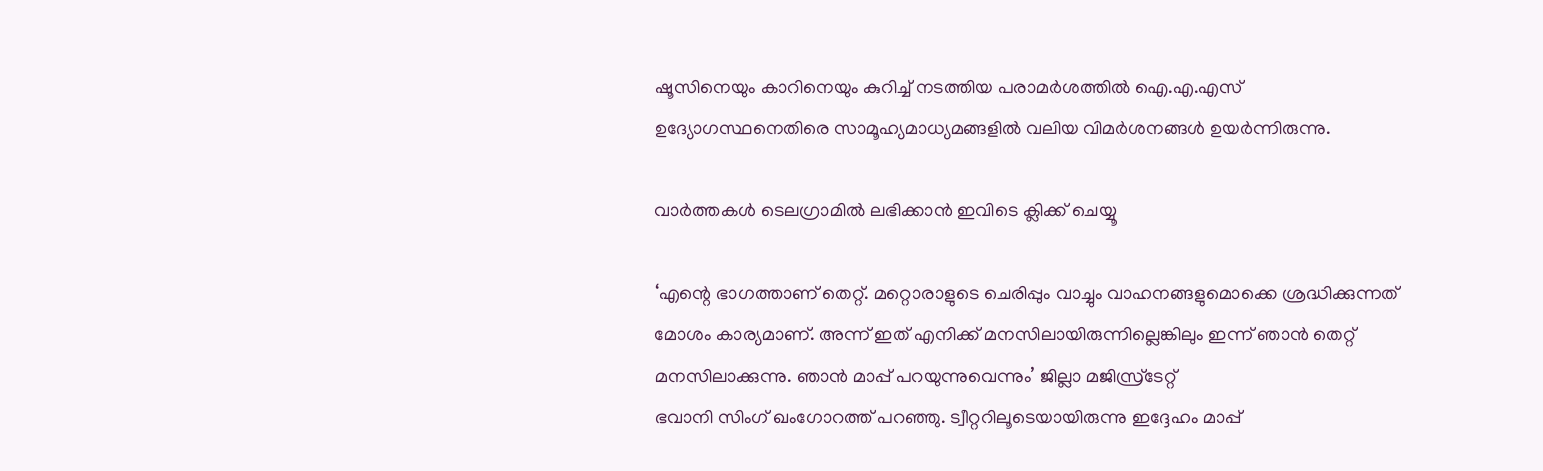ഷൂസിനെയും കാറിനെയും കുറിച്ച് നടത്തിയ പരാമര്‍ശത്തില്‍ ഐ.എ.എസ് ഉദ്യോഗസ്ഥനെതിരെ സാമൂഹ്യമാധ്യമങ്ങളില്‍ വലിയ വിമര്‍ശനങ്ങള്‍ ഉയര്‍ന്നിരുന്നു.

വാര്‍ത്തകള്‍ ടെലഗ്രാമില്‍ ലഭിക്കാന്‍ ഇവിടെ ക്ലിക്ക് ചെയ്യൂ

‘എന്റെ ഭാഗത്താണ് തെറ്റ്. മറ്റൊരാളുടെ ചെരിപ്പും വാച്ചും വാഹനങ്ങളുമൊക്കെ ശ്രദ്ധിക്കുന്നത് മോശം കാര്യമാണ്. അന്ന് ഇത് എനിക്ക് മനസിലായിരുന്നില്ലെങ്കിലും ഇന്ന് ഞാന്‍ തെറ്റ് മനസിലാക്കുന്നു. ഞാന്‍ മാപ്പ് പറയുന്നുവെന്നും’ ജില്ലാ മജിസ്ര്‌ടേറ്റ്
ഭവാനി സിംഗ് ഖംഗോറത്ത് പറഞ്ഞു. ട്വീറ്ററിലൂടെയായിരുന്നു ഇദ്ദേഹം മാപ്പ്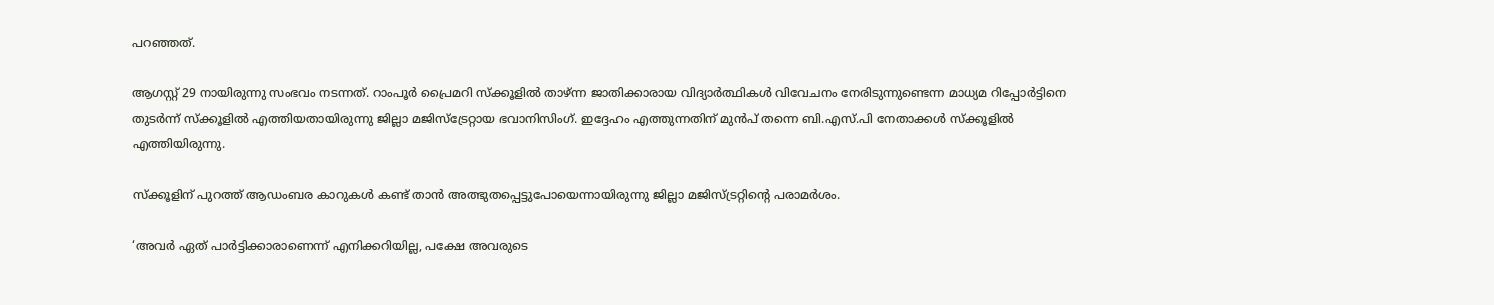പറഞ്ഞത്.

ആഗസ്റ്റ് 29 നായിരുന്നു സംഭവം നടന്നത്. റാംപൂര്‍ പ്രൈമറി സ്‌ക്കൂളില്‍ താഴ്ന്ന ജാതിക്കാരായ വിദ്യാര്‍ത്ഥികള്‍ വിവേചനം നേരിടുന്നുണ്ടെന്ന മാധ്യമ റിപ്പോര്‍ട്ടിനെ തുടര്‍ന്ന് സ്‌ക്കൂളില്‍ എത്തിയതായിരുന്നു ജില്ലാ മജിസ്‌ട്രേറ്റായ ഭവാനിസിംഗ്. ഇദ്ദേഹം എത്തുന്നതിന് മുന്‍പ് തന്നെ ബി.എസ്.പി നേതാക്കള്‍ സ്‌ക്കൂളില്‍ എത്തിയിരുന്നു.

സ്‌ക്കൂളിന് പുറത്ത് ആഡംബര കാറുകള്‍ കണ്ട് താന്‍ അത്ഭുതപ്പെട്ടുപോയെന്നായിരുന്നു ജില്ലാ മജിസ്ട്രറ്റിന്റെ പരാമര്‍ശം.

‘അവര്‍ ഏത് പാര്‍ട്ടിക്കാരാണെന്ന് എനിക്കറിയില്ല, പക്ഷേ അവരുടെ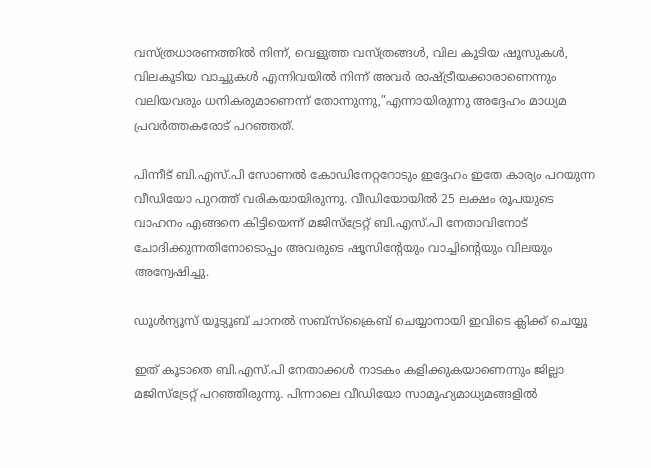വസ്ത്രധാരണത്തില്‍ നിന്ന്, വെളുത്ത വസ്ത്രങ്ങള്‍, വില കൂടിയ ഷൂസുകള്‍, വിലകൂടിയ വാച്ചുകള്‍ എന്നിവയില്‍ നിന്ന് അവര്‍ രാഷ്ട്രീയക്കാരാണെന്നും വലിയവരും ധനികരുമാണെന്ന് തോന്നുന്നു,”എന്നായിരുന്നു അദ്ദേഹം മാധ്യമ പ്രവര്‍ത്തകരോട് പറഞ്ഞത്.

പിന്നീട് ബി.എസ്.പി സോണല്‍ കോഡിനേറ്ററോടും ഇദ്ദേഹം ഇതേ കാര്യം പറയുന്ന വീഡിയോ പുറത്ത് വരികയായിരുന്നു. വീഡിയോയില്‍ 25 ലക്ഷം രൂപയുടെ വാഹനം എങ്ങനെ കിട്ടിയെന്ന് മജിസ്‌ട്രേറ്റ് ബി.എസ്.പി നേതാവിനോട് ചോദിക്കുന്നതിനോടൊപ്പം അവരുടെ ഷൂസിന്റേയും വാച്ചിന്റെയും വിലയും അന്വേഷിച്ചു.

ഡൂൾന്യൂസ് യൂട്യൂബ് ചാനൽ സബ്സ്ക്രൈബ് ചെയ്യാനായി ഇവിടെ ക്ലിക്ക് ചെയ്യൂ

ഇത് കൂടാതെ ബി.എസ്.പി നേതാക്കള്‍ നാടകം കളിക്കുകയാണെന്നും ജില്ലാ മജിസ്‌ട്രേറ്റ് പറഞ്ഞിരുന്നു. പിന്നാലെ വീഡിയോ സാമൂഹ്യമാധ്യമങ്ങളില്‍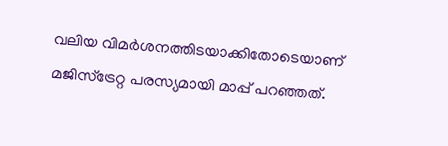വലിയ വിമര്‍ശനത്തിടയാക്കിതോടെയാണ് മജിസ്‌ട്രേറ്റ പരസ്യമായി മാപ്പ് പറഞ്ഞത്.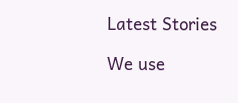Latest Stories

We use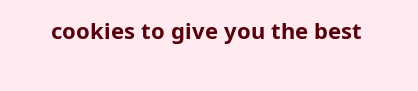cookies to give you the best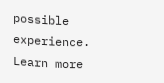possible experience. Learn more